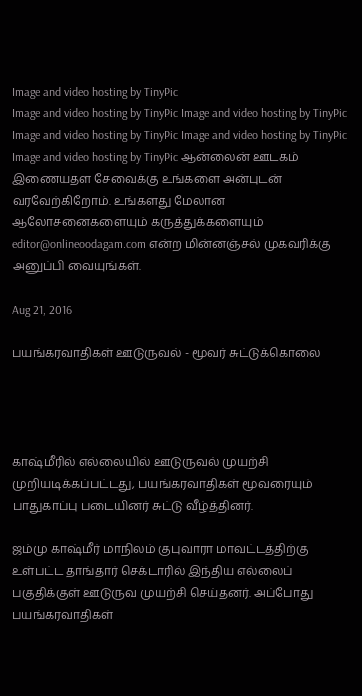Image and video hosting by TinyPic
Image and video hosting by TinyPic Image and video hosting by TinyPic Image and video hosting by TinyPic Image and video hosting by TinyPic Image and video hosting by TinyPic ஆன்லைன் ஊடகம் இணையதள சேவைக்கு உங்களை அன்புடன் வரவேற்கிறோம். உங்களது மேலான ஆலோசனைகளையும் கருத்துக்களையும் editor@onlineoodagam.com என்ற மின்னஞ்சல் முகவரிக்கு அனுப்பி வையுங்கள்.

Aug 21, 2016

பயங்கரவாதிகள் ஊடுருவல் - மூவர் சுட்டுக்கொலை




காஷ்மீரில் எல்லையில் ஊடுருவல் முயற்சி முறியடிக்கப்பட்டது, பயங்கரவாதிகள் மூவரையும் பாதுகாப்பு படையினர் சுட்டு வீழ்த்தினர்.

ஜம்மு காஷ்மீர் மாநிலம் குபுவாரா மாவட்டத்திற்கு உள்பட்ட தாங்தார் செக்டாரில் இந்திய எல்லைப் பகுதிக்குள் ஊடுருவ முயற்சி செய்தனர். அப்போது பயங்கரவாதிகள்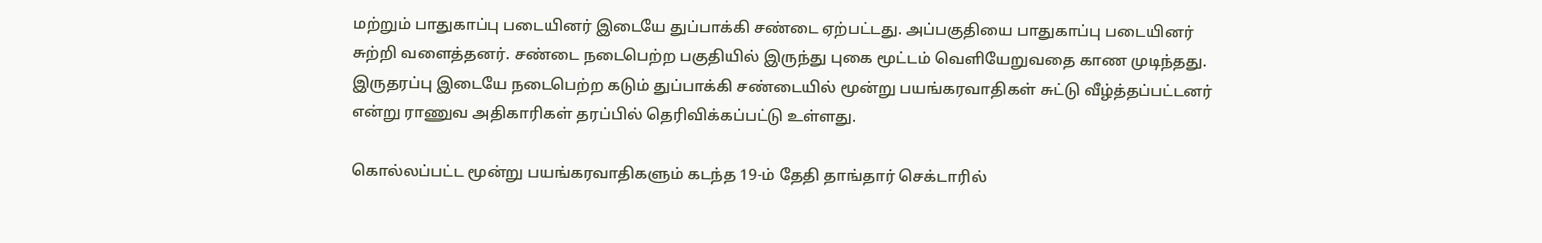மற்றும் பாதுகாப்பு படையினர் இடையே துப்பாக்கி சண்டை ஏற்பட்டது. அப்பகுதியை பாதுகாப்பு படையினர் சுற்றி வளைத்தனர். சண்டை நடைபெற்ற பகுதியில் இருந்து புகை மூட்டம் வெளியேறுவதை காண முடிந்தது. இருதரப்பு இடையே நடைபெற்ற கடும் துப்பாக்கி சண்டையில் மூன்று பயங்கரவாதிகள் சுட்டு வீழ்த்தப்பட்டனர் என்று ராணுவ அதிகாரிகள் தரப்பில் தெரிவிக்கப்பட்டு உள்ளது.

கொல்லப்பட்ட மூன்று பயங்கரவாதிகளும் கடந்த 19-ம் தேதி தாங்தார் செக்டாரில்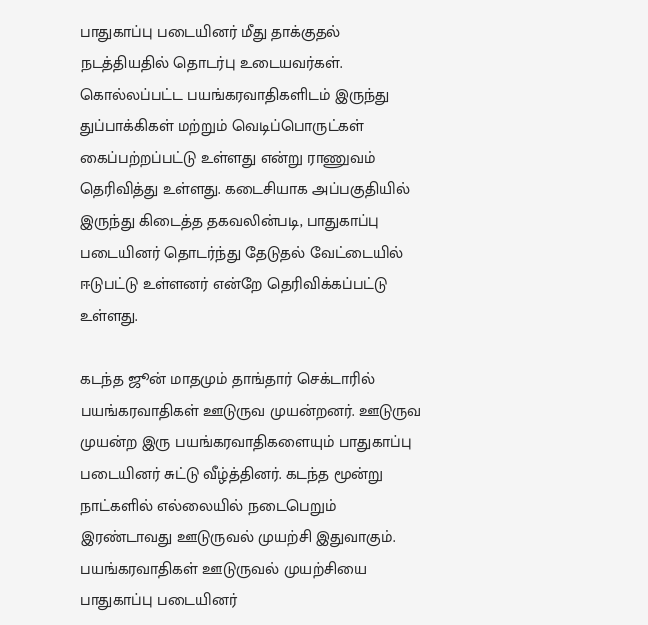பாதுகாப்பு படையினர் மீது தாக்குதல் நடத்தியதில் தொடர்பு உடையவர்கள். கொல்லப்பட்ட பயங்கரவாதிகளிடம் இருந்து துப்பாக்கிகள் மற்றும் வெடிப்பொருட்கள் கைப்பற்றப்பட்டு உள்ளது என்று ராணுவம் தெரிவித்து உள்ளது. கடைசியாக அப்பகுதியில் இருந்து கிடைத்த தகவலின்படி, பாதுகாப்பு படையினர் தொடர்ந்து தேடுதல் வேட்டையில் ஈடுபட்டு உள்ளனர் என்றே தெரிவிக்கப்பட்டு உள்ளது.

கடந்த ஜூன் மாதமும் தாங்தார் செக்டாரில் பயங்கரவாதிகள் ஊடுருவ முயன்றனர். ஊடுருவ முயன்ற இரு பயங்கரவாதிகளையும் பாதுகாப்பு படையினர் சுட்டு வீழ்த்தினர். கடந்த மூன்று நாட்களில் எல்லையில் நடைபெறும் இரண்டாவது ஊடுருவல் முயற்சி இதுவாகும். பயங்கரவாதிகள் ஊடுருவல் முயற்சியை பாதுகாப்பு படையினர்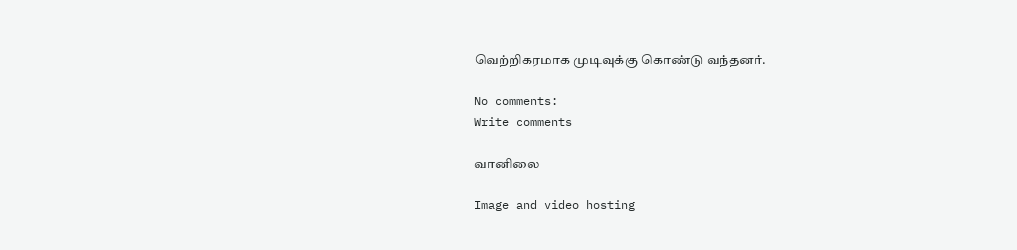வெற்றிகரமாக முடிவுக்கு கொண்டு வந்தனர்.

No comments:
Write comments

வானிலை

Image and video hosting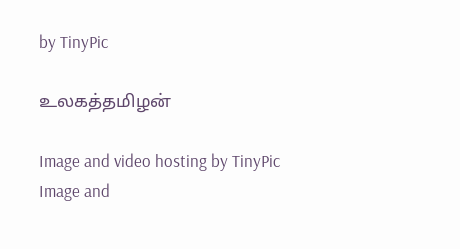by TinyPic

உலகத்தமிழன்

Image and video hosting by TinyPic
Image and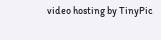video hosting by TinyPic